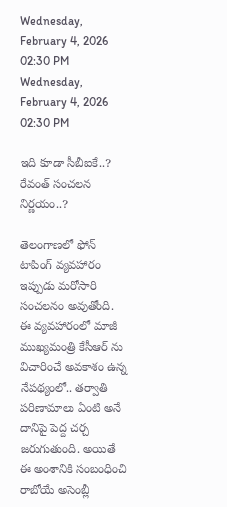Wednesday, February 4, 2026 02:30 PM
Wednesday, February 4, 2026 02:30 PM

ఇది కూడా సీబీఐకే..? రేవంత్ సంచలన నిర్ణయం..?

తెలంగాణలో ఫోన్ టాపింగ్ వ్యవహారం ఇప్పుడు మరోసారి సంచలనం అవుతోంది. ఈ వ్యవహారంలో మాజీ ముఖ్యమంత్రి కేసీఆర్ ను విచారించే అవకాశం ఉన్న నేపథ్యంలో.. తర్వాతి పరిణామాలు ఏంటి అనే దానిపై పెద్ద చర్చ జరుగుతుంది. అయితే ఈ అంశానికి సంబంధించి రాబోయే అసెంబ్లీ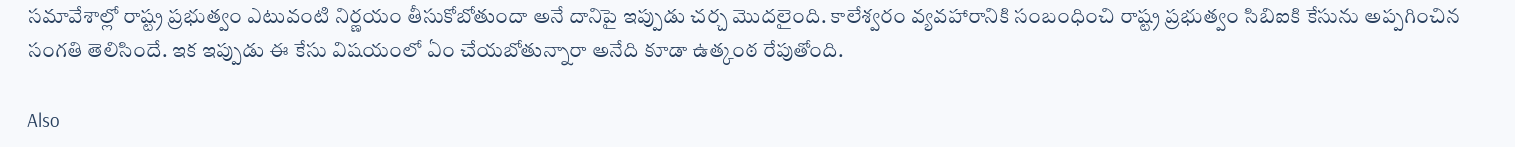సమావేశాల్లో రాష్ట్ర ప్రభుత్వం ఎటువంటి నిర్ణయం తీసుకోబోతుందా అనే దానిపై ఇప్పుడు చర్చ మొదలైంది. కాలేశ్వరం వ్యవహారానికి సంబంధించి రాష్ట్ర ప్రభుత్వం సిబిఐకి కేసును అప్పగించిన సంగతి తెలిసిందే. ఇక ఇప్పుడు ఈ కేసు విషయంలో ఏం చేయబోతున్నారా అనేది కూడా ఉత్కంఠ రేపుతోంది.

Also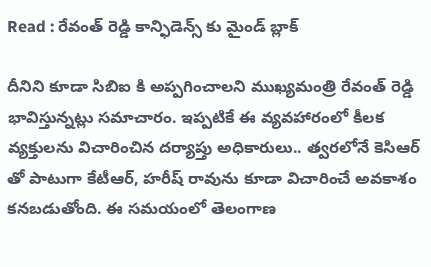Read : రేవంత్ రెడ్డి కాన్ఫిడెన్స్ కు మైండ్ బ్లాక్

దీనిని కూడా సిబిఐ కి అప్పగించాలని ముఖ్యమంత్రి రేవంత్ రెడ్డి భావిస్తున్నట్లు సమాచారం. ఇప్పటికే ఈ వ్యవహారంలో కీలక వ్యక్తులను విచారించిన దర్యాప్తు అధికారులు.. త్వరలోనే కెసిఆర్ తో పాటుగా కేటీఆర్, హరీష్ రావును కూడా విచారించే అవకాశం కనబడుతోంది. ఈ సమయంలో తెలంగాణ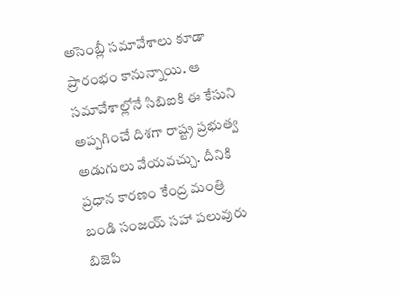అసెంబ్లీ సమావేశాలు కూడా ప్రారంభం కానున్నాయి. ఆ సమావేశాల్లోనే సిబిఐకి ఈ కేసుని అప్పగించే దిశగా రాష్ట్ర ప్రభుత్వ అడుగులు వేయవచ్చు. దీనికి ప్రధాన కారణం కేంద్ర మంత్రి బండి సంజయ్ సహా పలువురు బిజెపి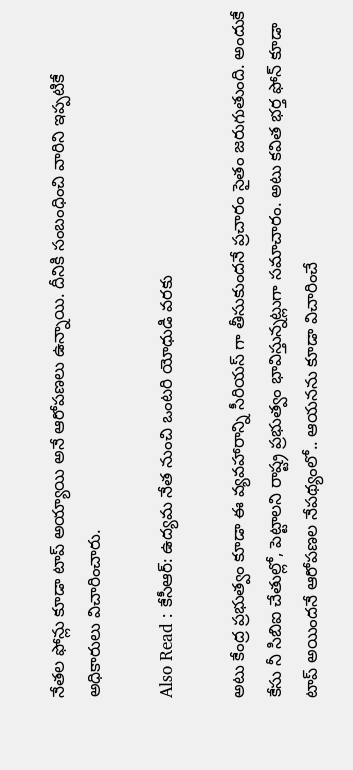నేతల ఫోన్లు కూడా టాప్ అయ్యాయి అనే ఆరోపణలు ఉన్నాయి. దీనికి సంబంధించి వారిని ఇప్పటికే అధికారులు విచారించారు.

Also Read : కేసీఆర్: ఉద్యమ నేత నుంచి ఒంటరి యోధుడి వరకు

అటు కేంద్ర ప్రభుత్వం కూడా ఈ వ్యవహారాన్ని సీరియస్ గా తీసుకుందనే ప్రచారం సైతం జరుగుతుంది. అందుకే కేసు నీ సిబిఐ చేతుల్లో, పెట్టాలని రాష్ట్ర ప్రభుత్వం భావిస్తున్నట్లుగా సమాచారం. అటు కవిత భర్త ఫోన్ కూడా టాప్ అయిందనే ఆరోపణల నేపథ్యంలో.. ఆయనను కూడా విచారించే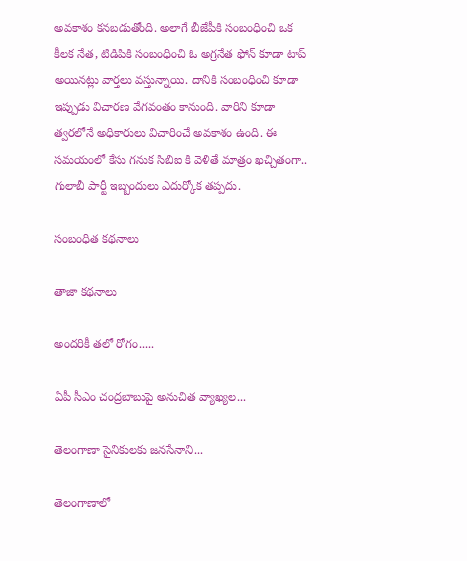అవకాశం కనబడుతోంది. అలాగే బీజేపీకి సంబంధించి ఒక కీలక నేత, టిడిపికి సంబంధించి ఓ అగ్రనేత ఫోన్ కూడా టాప్ అయినట్లు వార్తలు వస్తున్నాయి. దానికి సంబంధించి కూడా ఇప్పుడు విచారణ వేగవంతం కానుంది. వారిని కూడా త్వరలోనే అధికారులు విచారించే అవకాశం ఉంది. ఈ సమయంలో కేసు గనుక సిబిఐ కి వెళితే మాత్రం ఖచ్చితంగా.. గులాబీ పార్టీ ఇబ్బందులు ఎదుర్కోక తప్పదు.

సంబంధిత కథనాలు

తాజా కథనాలు

అందరికీ తలో రోగం.....

ఏపీ సీఎం చంద్రబాబుపై అనుచిత వ్యాఖ్యల...

తెలంగాణా సైనికులకు జనసేనాని...

తెలంగాణాలో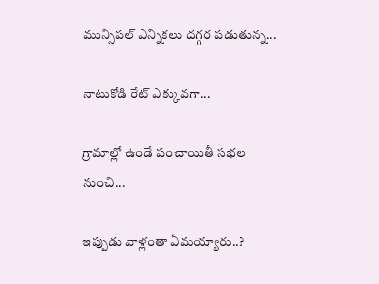మున్సిపల్ ఎన్నికలు దగ్గర పడుతున్న...

నాటుకోడి రేట్ ఎక్కువగా...

గ్రామాల్లో ఉండే పంచాయితీ సభల నుంచి...

ఇప్పుడు వాళ్లంతా ఏమయ్యారు..?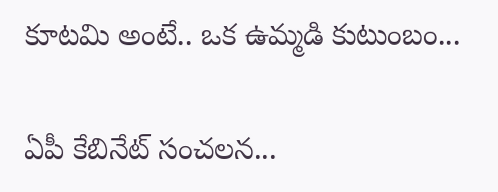కూటమి అంటే.. ఒక ఉమ్మడి కుటుంబం...

ఏపీ కేబినేట్ సంచలన...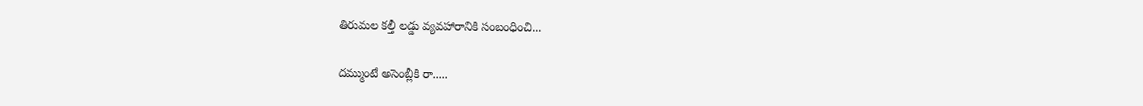తిరుమల కల్తీ లడ్డు వ్యవహారానికి సంబంధించి...

దమ్ముంటే అసెంబ్లీకి రా.....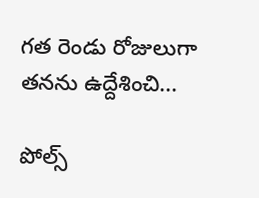గత రెండు రోజులుగా తనను ఉద్దేశించి...

పోల్స్